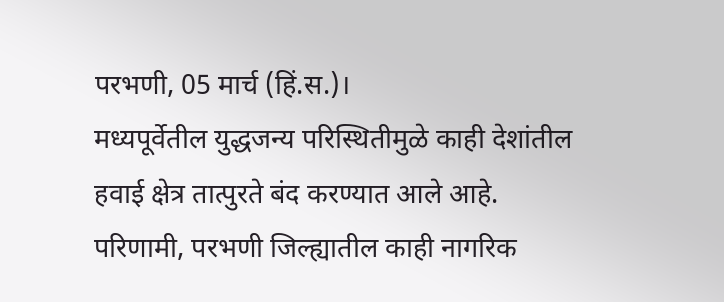परभणी, 05 मार्च (हिं.स.)।
मध्यपूर्वेतील युद्धजन्य परिस्थितीमुळे काही देशांतील हवाई क्षेत्र तात्पुरते बंद करण्यात आले आहे. परिणामी, परभणी जिल्ह्यातील काही नागरिक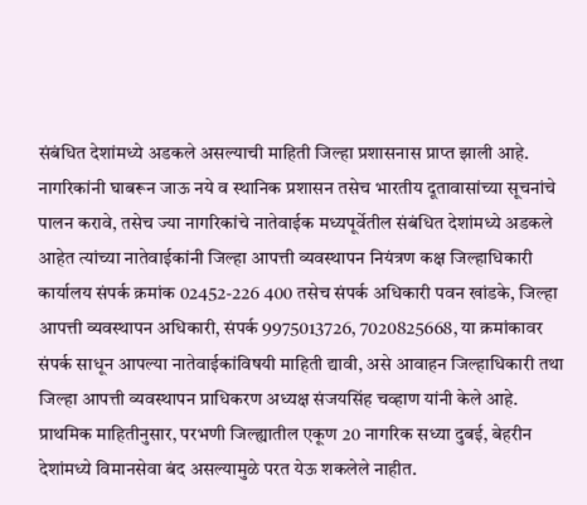संबंधित देशांमध्ये अडकले असल्याची माहिती जिल्हा प्रशासनास प्राप्त झाली आहे. नागरिकांनी घाबरून जाऊ नये व स्थानिक प्रशासन तसेच भारतीय दूतावासांच्या सूचनांचे पालन करावे, तसेच ज्या नागरिकांचे नातेवाईक मध्यपूर्वेतील संबंधित देशांमध्ये अडकले आहेत त्यांच्या नातेवाईकांनी जिल्हा आपत्ती व्यवस्थापन नियंत्रण कक्ष जिल्हाधिकारी कार्यालय संपर्क क्रमांक 02452-226 400 तसेच संपर्क अधिकारी पवन खांडके, जिल्हा आपत्ती व्यवस्थापन अधिकारी, संपर्क 9975013726, 7020825668, या क्रमांकावर संपर्क साधून आपल्या नातेवाईकांविषयी माहिती द्यावी, असे आवाहन जिल्हाधिकारी तथा जिल्हा आपत्ती व्यवस्थापन प्राधिकरण अध्यक्ष संजयसिंह चव्हाण यांनी केले आहे.
प्राथमिक माहितीनुसार, परभणी जिल्ह्यातील एकूण 20 नागरिक सध्या दुबई, बेहरीन देशांमध्ये विमानसेवा बंद असल्यामुळे परत येऊ शकलेले नाहीत.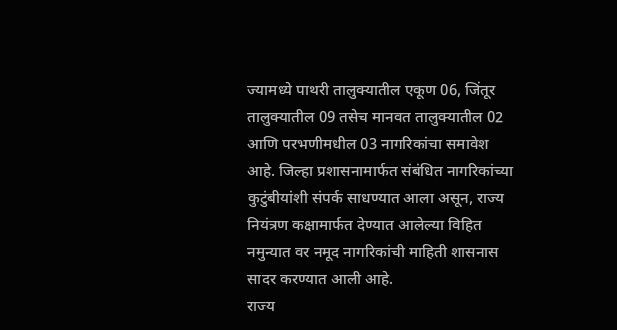ज्यामध्ये पाथरी तालुक्यातील एकूण 06, जिंतूर तालुक्यातील 09 तसेच मानवत तालुक्यातील 02 आणि परभणीमधील 03 नागरिकांचा समावेश आहे. जिल्हा प्रशासनामार्फत संबंधित नागरिकांच्या कुटुंबीयांशी संपर्क साधण्यात आला असून, राज्य नियंत्रण कक्षामार्फत देण्यात आलेल्या विहित नमुन्यात वर नमूद नागरिकांची माहिती शासनास सादर करण्यात आली आहे.
राज्य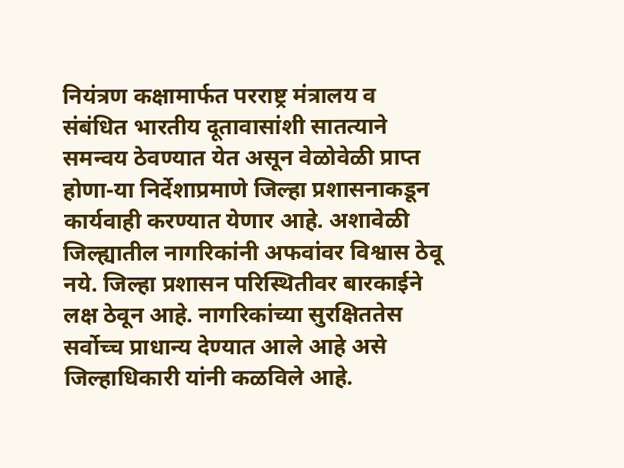नियंत्रण कक्षामार्फत परराष्ट्र मंत्रालय व संबंधित भारतीय दूतावासांशी सातत्याने समन्वय ठेवण्यात येत असून वेळोवेळी प्राप्त होणा-या निर्देशाप्रमाणे जिल्हा प्रशासनाकडून कार्यवाही करण्यात येणार आहे. अशावेळी जिल्ह्यातील नागरिकांनी अफवांवर विश्वास ठेवू नये. जिल्हा प्रशासन परिस्थितीवर बारकाईने लक्ष ठेवून आहे. नागरिकांच्या सुरक्षिततेस सर्वोच्च प्राधान्य देण्यात आले आहे असे जिल्हाधिकारी यांनी कळविले आहे.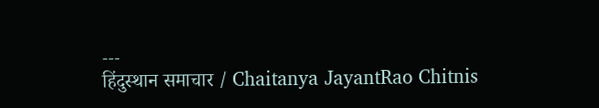---
हिंदुस्थान समाचार / Chaitanya JayantRao Chitnis